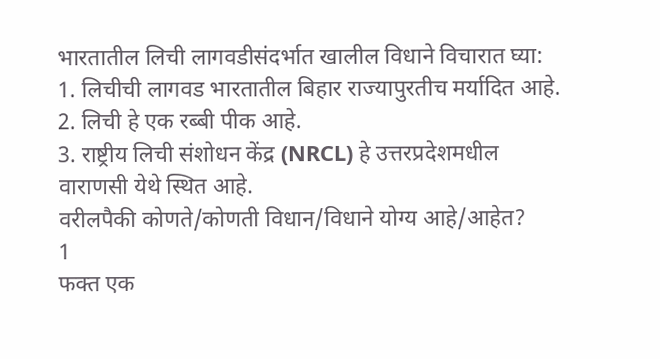भारतातील लिची लागवडीसंदर्भात खालील विधाने विचारात घ्या:
1. लिचीची लागवड भारतातील बिहार राज्यापुरतीच मर्यादित आहे.
2. लिची हे एक रब्बी पीक आहे.
3. राष्ट्रीय लिची संशोधन केंद्र (NRCL) हे उत्तरप्रदेशमधील वाराणसी येथे स्थित आहे.
वरीलपैकी कोणते/कोणती विधान/विधाने योग्य आहे/आहेत?
1
फक्त एक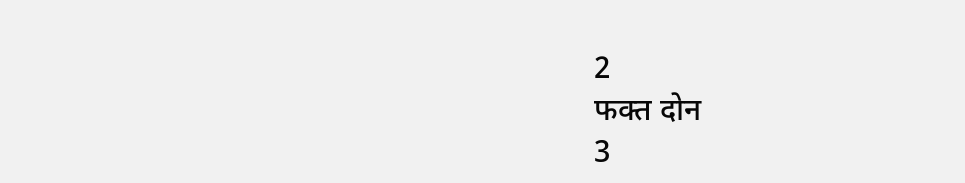2
फक्त दोन
3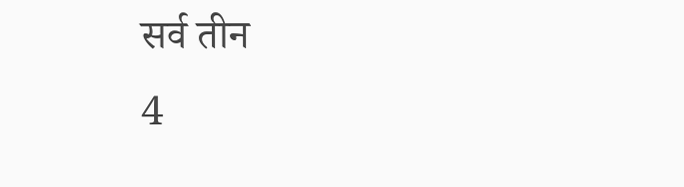सर्व तीन
4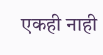एकही नाही